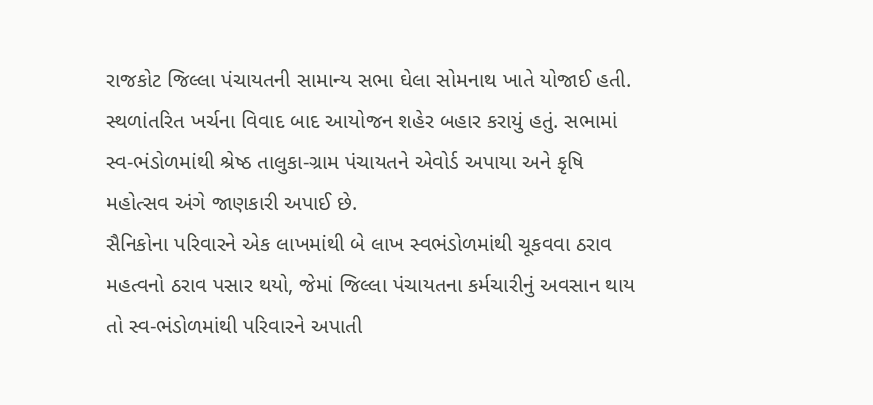રાજકોટ જિલ્લા પંચાયતની સામાન્ય સભા ઘેલા સોમનાથ ખાતે યોજાઈ હતી. સ્થળાંતરિત ખર્ચના વિવાદ બાદ આયોજન શહેર બહાર કરાયું હતું. સભામાં સ્વ-ભંડોળમાંથી શ્રેષ્ઠ તાલુકા-ગ્રામ પંચાયતને એવોર્ડ અપાયા અને કૃષિ મહોત્સવ અંગે જાણકારી અપાઈ છે.
સૈનિકોના પરિવારને એક લાખમાંથી બે લાખ સ્વભંડોળમાંથી ચૂકવવા ઠરાવ
મહત્વનો ઠરાવ પસાર થયો, જેમાં જિલ્લા પંચાયતના કર્મચારીનું અવસાન થાય તો સ્વ-ભંડોળમાંથી પરિવારને અપાતી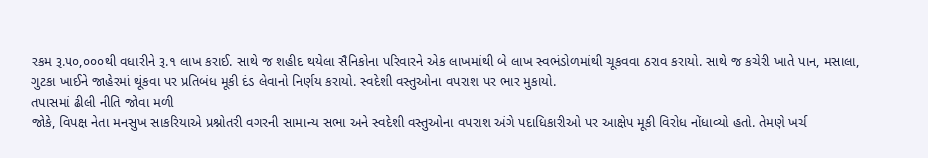રકમ રૂ.૫૦,૦૦૦થી વધારીને રૂ.૧ લાખ કરાઈ. સાથે જ શહીદ થયેલા સૈનિકોના પરિવારને એક લાખમાંથી બે લાખ સ્વભંડોળમાંથી ચૂકવવા ઠરાવ કરાયો. સાથે જ કચેરી ખાતે પાન, મસાલા, ગુટકા ખાઈને જાહેરમાં થૂંકવા પર પ્રતિબંધ મૂકી દંડ લેવાનો નિર્ણય કરાયો. સ્વદેશી વસ્તુઓના વપરાશ પર ભાર મુકાયો.
તપાસમાં ઢીલી નીતિ જોવા મળી
જોકે, વિપક્ષ નેતા મનસુખ સાકરિયાએ પ્રશ્નોતરી વગરની સામાન્ય સભા અને સ્વદેશી વસ્તુઓના વપરાશ અંગે પદાધિકારીઓ પર આક્ષેપ મૂકી વિરોધ નોંધાવ્યો હતો. તેમણે ખર્ચ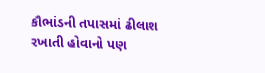કૌભાંડની તપાસમાં ઢીલાશ રખાતી હોવાનો પણ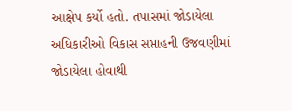આક્ષેપ કર્યો હતો. તપાસમાં જોડાયેલા અધિકારીઓ વિકાસ સપ્તાહની ઉજવણીમાં જોડાયેલા હોવાથી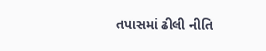તપાસમાં ઢીલી નીતિ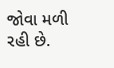જોવા મળી રહી છે.